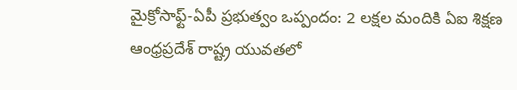మైక్రోసాఫ్ట్-ఏపీ ప్రభుత్వం ఒప్పందం: 2 లక్షల మందికి ఏఐ శిక్షణ
ఆంధ్రప్రదేశ్ రాష్ట్ర యువతలో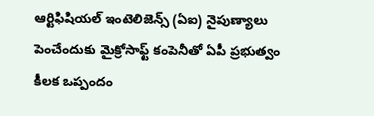ఆర్టిఫిషియల్ ఇంటెలిజెన్స్ (ఏఐ) నైపుణ్యాలు పెంచేందుకు మైక్రోసాఫ్ట్ కంపెనీతో ఏపీ ప్రభుత్వం కీలక ఒప్పందం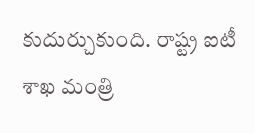కుదుర్చుకుంది. రాష్ట్ర ఐటీ శాఖ మంత్రి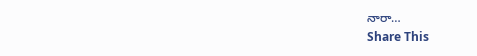నారా…
Share This